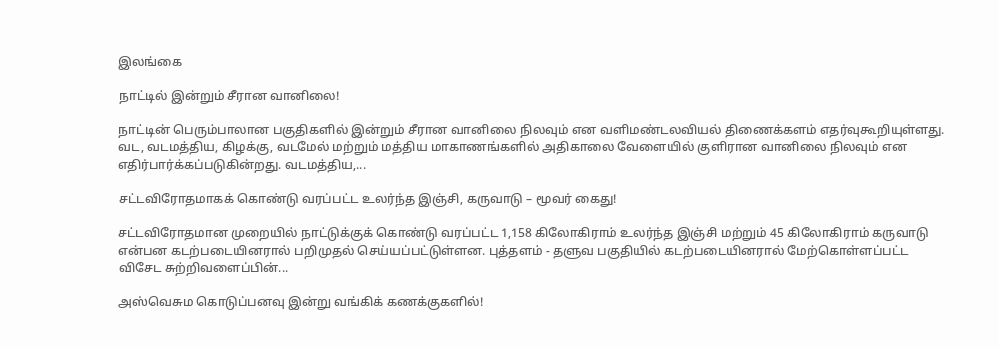இலங்கை

நாட்டில் இன்றும் சீரான வானிலை!

நாட்டின் பெரும்பாலான பகுதிகளில் இன்றும் சீரான வானிலை நிலவும் என வளிமண்டலவியல் திணைக்களம் எதர்வுகூறியுள்ளது. வட, வடமத்திய, கிழக்கு, வடமேல் மற்றும் மத்திய மாகாணங்களில் அதிகாலை வேளையில் குளிரான வானிலை நிலவும் என எதிர்பார்க்கப்படுகின்றது. வடமத்திய,...

சட்டவிரோதமாகக் கொண்டு வரப்பட்ட உலர்ந்த இஞ்சி, கருவாடு – மூவர் கைது!

சட்டவிரோதமான முறையில் நாட்டுக்குக் கொண்டு வரப்பட்ட 1,158 கிலோகிராம் உலர்ந்த இஞ்சி மற்றும் 45 கிலோகிராம் கருவாடு என்பன கடற்படையினரால் பறிமுதல் செய்யப்பட்டுள்ளன. புத்தளம் - தளுவ பகுதியில் கடற்படையினரால் மேற்கொள்ளப்பட்ட விசேட சுற்றிவளைப்பின்...

அஸ்வெசும கொடுப்பனவு இன்று வங்கிக் கணக்குகளில்!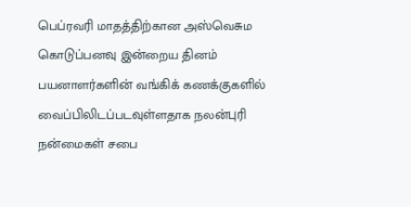பெப்ரவரி மாதத்திற்கான அஸ்வெசும கொடுப்பனவு இன்றைய தினம் பயனாளர்களின் வங்கிக் கணக்குகளில் வைப்பிலிடப்படவுள்ளதாக நலன்புரி நன்மைகள் சபை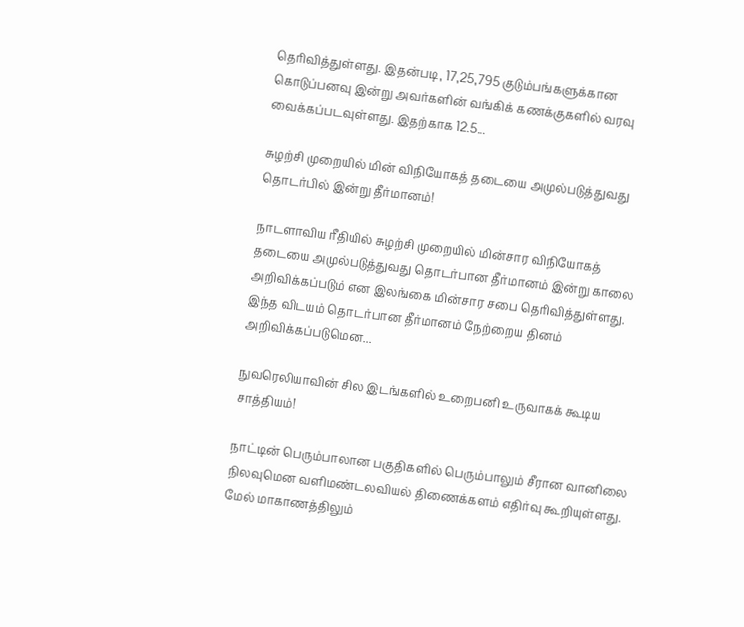தெரிவித்துள்ளது. இதன்படி, 17,25,795 குடும்பங்களுக்கான கொடுப்பனவு இன்று அவர்களின் வங்கிக் கணக்குகளில் வரவு வைக்கப்படவுள்ளது. இதற்காக 12.5...

சுழற்சி முறையில் மின் விநியோகத் தடையை அமுல்படுத்துவது தொடர்பில் இன்று தீர்மானம்!

நாடளாவிய ரீதியில் சுழற்சி முறையில் மின்சார விநியோகத் தடையை அமுல்படுத்துவது தொடர்பான தீர்மானம் இன்று காலை அறிவிக்கப்படும் என இலங்கை மின்சார சபை தெரிவித்துள்ளது. இந்த விடயம் தொடர்பான தீர்மானம் நேற்றைய தினம் அறிவிக்கப்படுமென...

நுவரெலியாவின் சில இடங்களில் உறைபனி உருவாகக் கூடிய சாத்தியம்!

நாட்டின் பெரும்பாலான பகுதிகளில் பெரும்பாலும் சீரான வானிலை நிலவுமென வளிமண்டலவியல் திணைக்களம் எதிர்வு கூறியுள்ளது. மேல் மாகாணத்திலும்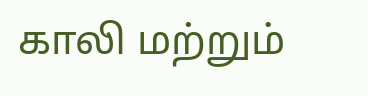காலி மற்றும்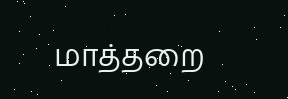மாத்தறை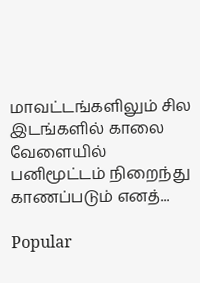மாவட்டங்களிலும் சில இடங்களில் காலை வேளையில் பனிமூட்டம் நிறைந்து காணப்படும் எனத்...

Popular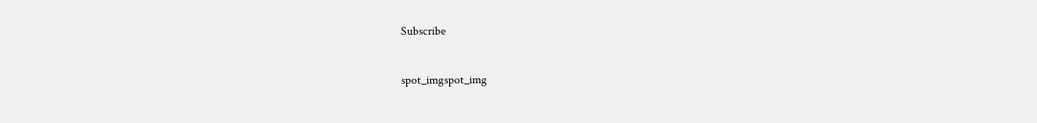Subscribe

spot_imgspot_img